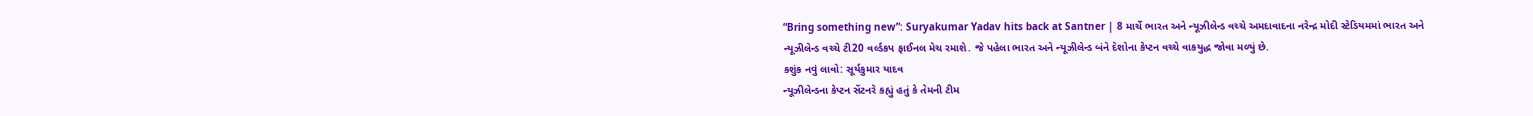“Bring something new”: Suryakumar Yadav hits back at Santner | 8 માર્ચે ભારત અને ન્યૂઝીલેન્ડ વચ્ચે અમદાવાદના નરેન્દ્ર મોદી સ્ટેડિયમમાં ભારત અને ન્યૂઝીલેન્ડ વચ્ચે ટી20 વર્લ્ડકપ ફાઈનલ મેચ રમાશે. જે પહેલા ભારત અને ન્યૂઝીલેન્ડ બંને દેશોના કેપ્ટન વચ્ચે વાકયુદ્ધ જોવા મળ્યું છે.
કશુંક નવું લાવો: સૂર્યકુમાર યાદવ
ન્યૂઝીલેન્ડના કેપ્ટન સેંટનરે કહ્યું હતું કે તેમની ટીમ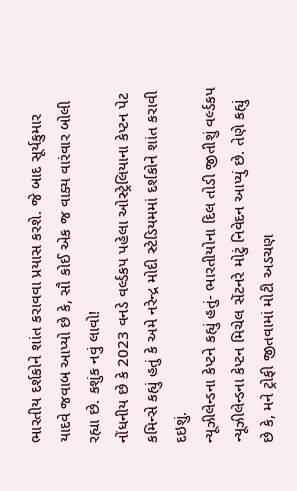ભારતીય દર્શકોને શાંત કરાવવા પ્રયાસ કરશે. જે બાદ સૂર્યકુમાર યાદવે જવાબ આપ્યો છે કે, સૌ કોઈ એક જ વાક્ય વારંવાર બોલી રહ્યા છે. કશુંક નવું લાવો!
નોંધનીય છે કે 2023 વનડે વર્લ્ડકપ પહેલા ઓસ્ટ્રેલિયાના કેપ્ટન પેટ કમિન્સે કહ્યું હતું કે અમે નરેન્દ્ર મોદી સ્ટેડિયમમાં દર્શકોને શાંત કરાવી દઇશું.
ન્યૂઝીલેન્ડના કેપ્ટને કહ્યું હતું- ભારતીયોના દિલ તોડી જીતીશું વર્લ્ડકપ
ન્યૂઝીલેન્ડના કેપ્ટન મિચેલ સેંટનરે મોટું નિવેદન આપ્યું છે. તેણે કહ્યું છે કે, મને ટ્રોફી જીતવામાં મોટી અડચણ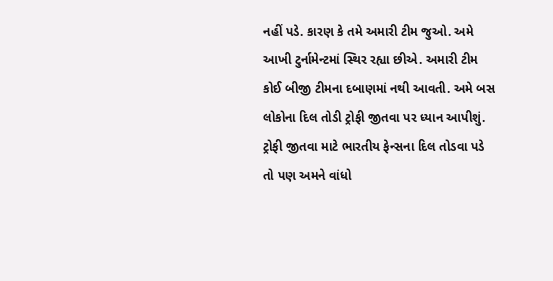નહીં પડે. કારણ કે તમે અમારી ટીમ જુઓ. અમે આખી ટુર્નામેન્ટમાં સ્થિર રહ્યા છીએ. અમારી ટીમ કોઈ બીજી ટીમના દબાણમાં નથી આવતી. અમે બસ લોકોના દિલ તોડી ટ્રોફી જીતવા પર ધ્યાન આપીશું. ટ્રોફી જીતવા માટે ભારતીય ફેન્સના દિલ તોડવા પડે તો પણ અમને વાંધો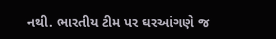નથી. ભારતીય ટીમ પર ઘરઆંગણે જ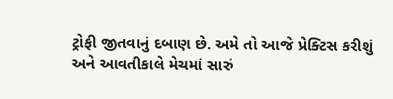ટ્રોફી જીતવાનું દબાણ છે. અમે તો આજે પ્રેક્ટિસ કરીશું અને આવતીકાલે મેચમાં સારું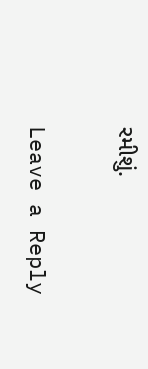રમીશું.

Leave a Reply